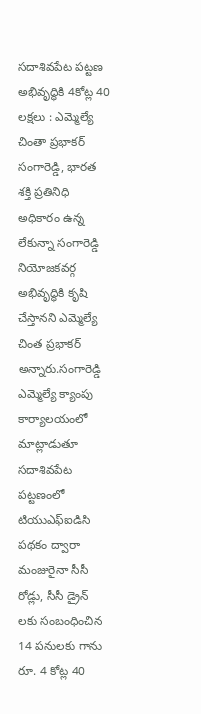సదాశివపేట పట్టణ అభివృద్ధికి 4కోట్ల 40 లక్షలు : ఎమ్మెల్యే చింతా ప్రభాకర్
సంగారెడ్డి, భారత శక్తి ప్రతినిధి అధికారం ఉన్న లేకున్నా సంగారెడ్డి నియోజకవర్గ అభివృద్ధికి కృషి చేస్తానని ఎమ్మెల్యే చింత ప్రభాకర్ అన్నారు.సంగారెడ్డి ఎమ్మెల్యే క్యాంపు కార్యాలయంలో మాట్లాడుతూ సదాశివపేట పట్టణంలో టియుఎఫ్ఐడిసి పథకం ద్వారా మంజురైనా సీసీ రోడ్లు, సీసీ డ్రైన్ లకు సంబంధించిన 14 పనులకు గాను రూ. 4 కోట్ల 40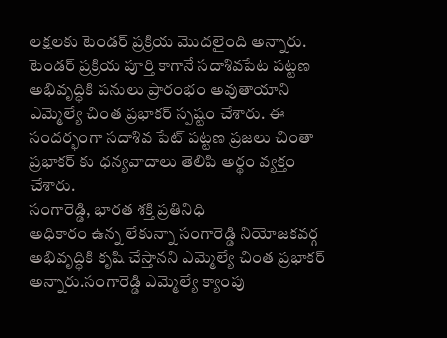లక్షలకు టెండర్ ప్రక్రియ మొదలైంది అన్నారు. టెండర్ ప్రక్రియ పూర్తి కాగానే సదాశివపేట పట్టణ అభివృద్ధికి పనులు ప్రారంభం అవుతాయాని ఎమ్మెల్యే చింత ప్రభాకర్ స్పష్టం చేశారు. ఈ సందర్భంగా సదాశివ పేట్ పట్టణ ప్రజలు చింతా ప్రభాకర్ కు ధన్యవాదాలు తెలిపి అర్థం వ్యక్తం చేశారు.
సంగారెడ్డి, భారత శక్తి ప్రతినిధి
అధికారం ఉన్న లేకున్నా సంగారెడ్డి నియోజకవర్గ అభివృద్ధికి కృషి చేస్తానని ఎమ్మెల్యే చింత ప్రభాకర్ అన్నారు.సంగారెడ్డి ఎమ్మెల్యే క్యాంపు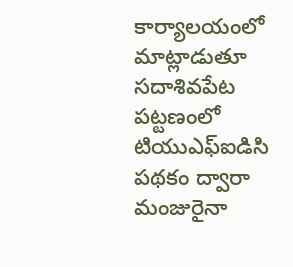కార్యాలయంలో మాట్లాడుతూ సదాశివపేట పట్టణంలో టియుఎఫ్ఐడిసి పథకం ద్వారా మంజురైనా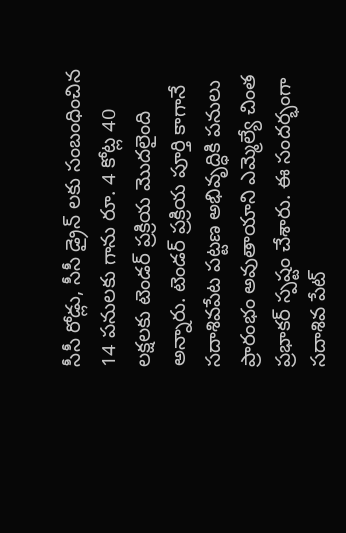సీసీ రోడ్లు, సీసీ డ్రైన్ లకు సంబంధించిన 14 పనులకు గాను రూ. 4 కోట్ల 40 లక్షలకు టెండర్ ప్రక్రియ మొదలైంది అన్నారు. టెండర్ ప్రక్రియ పూర్తి కాగానే సదాశివపేట పట్టణ అభివృద్ధికి పనులు ప్రారంభం అవుతాయాని ఎమ్మెల్యే చింత ప్రభాకర్ స్పష్టం చేశారు. ఈ సందర్భంగా సదాశివ పేట్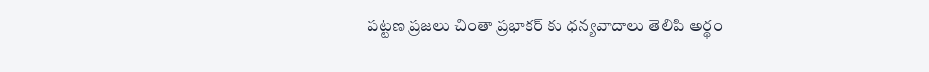పట్టణ ప్రజలు చింతా ప్రభాకర్ కు ధన్యవాదాలు తెలిపి అర్థం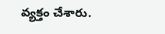వ్యక్తం చేశారు.